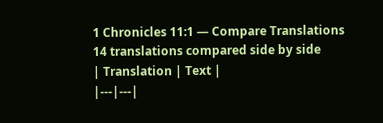1 Chronicles 11:1 — Compare Translations
14 translations compared side by side
| Translation | Text |
|---|---|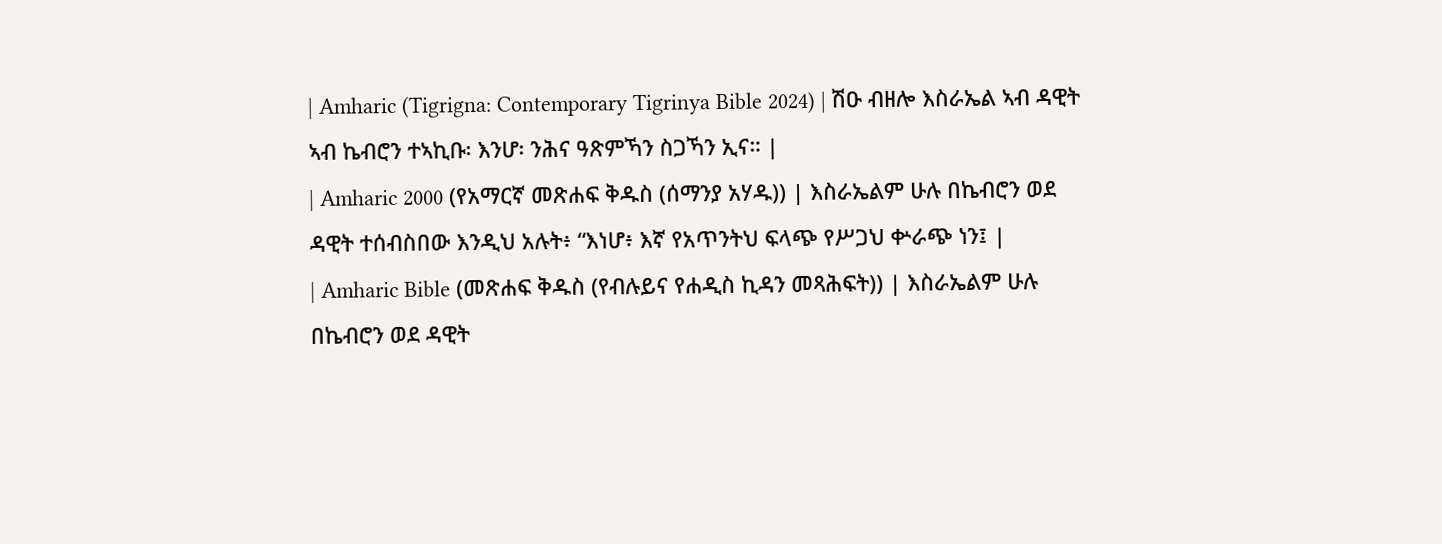| Amharic (Tigrigna: Contemporary Tigrinya Bible 2024) | ሽዑ ብዘሎ እስራኤል ኣብ ዳዊት ኣብ ኬብሮን ተኣኪቡ፡ እንሆ፡ ንሕና ዓጽምኻን ስጋኻን ኢና። |
| Amharic 2000 (የአማርኛ መጽሐፍ ቅዱስ (ሰማንያ አሃዱ)) | እስራኤልም ሁሉ በኬብሮን ወደ ዳዊት ተሰብስበው እንዲህ አሉት፥ “እነሆ፥ እኛ የአጥንትህ ፍላጭ የሥጋህ ቍራጭ ነን፤ |
| Amharic Bible (መጽሐፍ ቅዱስ (የብሉይና የሐዲስ ኪዳን መጻሕፍት)) | እስራኤልም ሁሉ በኬብሮን ወደ ዳዊት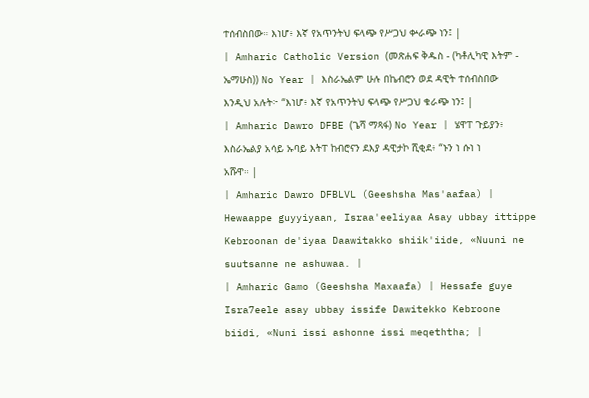ተሰብስበው። እነሆ፥ እኛ የአጥንትህ ፍላጭ የሥጋህ ቍራጭ ነን፤ |
| Amharic Catholic Version (መጽሐፍ ቅዱስ - (ካቶሊካዊ እትም - ኤማሁስ)) No Year | እስራኤልም ሁሉ በኬብሮን ወደ ዳዊት ተሰብስበው እንዲህ አሉት፦ “እነሆ፥ እኛ የአጥንትህ ፍላጭ የሥጋህ ቁራጭ ነን፤ |
| Amharic Dawro DFBE (ጌሻ ማጻፋ) No Year | ሄዋፐ ጉይያን፥ እስራኤልያ አሳይ ኡባይ እትፐ ከብሮናን ደእያ ዳዊታኮ ሺቂደ፥ “ኑን ነ ሱነ ነ አሹዋ። |
| Amharic Dawro DFBLVL (Geeshsha Mas'aafaa) | Hewaappe guyyiyaan, Israa'eeliyaa Asay ubbay ittippe Kebroonan de'iyaa Daawitakko shiik'iide, «Nuuni ne suutsanne ne ashuwaa. |
| Amharic Gamo (Geeshsha Maxaafa) | Hessafe guye Isra7eele asay ubbay issife Dawitekko Kebroone biidi, «Nuni issi ashonne issi meqeththa; |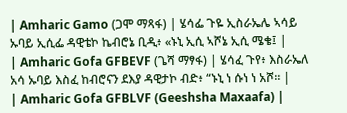| Amharic Gamo (ጋሞ ማጻፋ) | ሄሳፌ ጉዬ ኢስራኤሌ ኣሳይ ኡባይ ኢሲፌ ዳዊቴኮ ኬብሮኔ ቢዲ፥ «ኑኒ ኢሲ ኣሾኔ ኢሲ ሜቄ፤ |
| Amharic Gofa GFBEVF (ጌሻ ማፃፋ) | ሄሳፈ ጉየ፥ እስራኤለ አሳ ኡባይ እስፈ ከብሮናን ደእያ ዳዊታኮ ብድ፥ “ኑኒ ነ ሱነ ነ አሾ። |
| Amharic Gofa GFBLVF (Geeshsha Maxaafa) |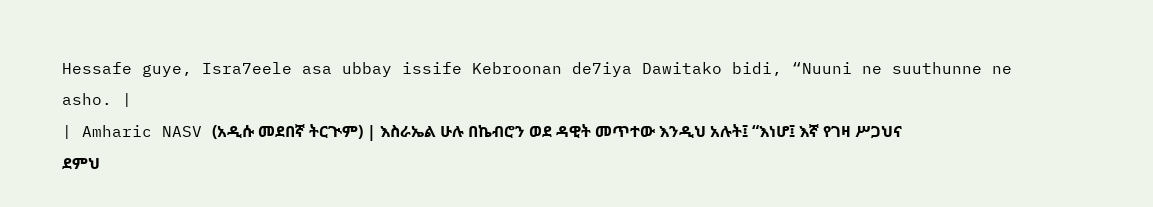Hessafe guye, Isra7eele asa ubbay issife Kebroonan de7iya Dawitako bidi, “Nuuni ne suuthunne ne asho. |
| Amharic NASV (አዲሱ መደበኛ ትርጒም) | እስራኤል ሁሉ በኬብሮን ወደ ዳዊት መጥተው እንዲህ አሉት፤ “እነሆ፤ እኛ የገዛ ሥጋህና ደምህ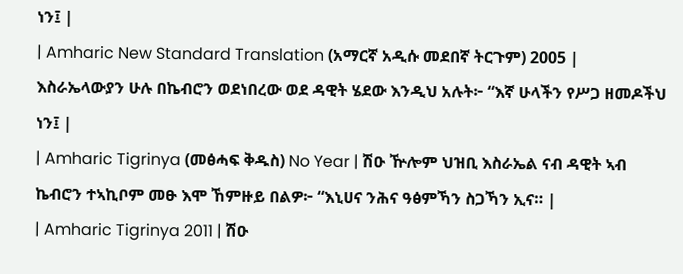ነን፤ |
| Amharic New Standard Translation (አማርኛ አዲሱ መደበኛ ትርጉም) 2005 | እስራኤላውያን ሁሉ በኬብሮን ወደነበረው ወደ ዳዊት ሄደው እንዲህ አሉት፦ “እኛ ሁላችን የሥጋ ዘመዶችህ ነን፤ |
| Amharic Tigrinya (መፅሓፍ ቅዱስ) No Year | ሽዑ ዅሎም ህዝቢ እስራኤል ናብ ዳዊት ኣብ ኬብሮን ተኣኪቦም መፁ እሞ ኸምዙይ በልዎ፦ “እኒሀና ንሕና ዓፅምኻን ስጋኻን ኢና። |
| Amharic Tigrinya 2011 | ሽዑ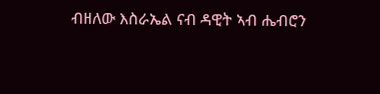ብዘለው እስራኤል ናብ ዳዊት ኣብ ሔብሮን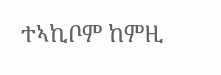ተኣኪቦም ከምዚ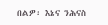በልዎ፡ እኔና ንሕናስ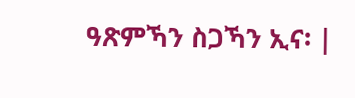ዓጽምኻን ስጋኻን ኢና፡ |